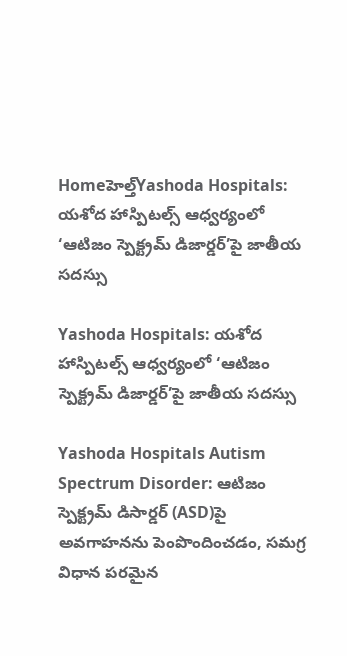Homeహెల్త్Yashoda Hospitals: యశోద హాస్పిటల్స్‌ ఆధ్వర్యంలో ‘ఆటిజం స్పెక్ట్రమ్‌ డిజార్డర్‌’పై జాతీయ సదస్సు

Yashoda Hospitals: యశోద హాస్పిటల్స్‌ ఆధ్వర్యంలో ‘ఆటిజం స్పెక్ట్రమ్‌ డిజార్డర్‌’పై జాతీయ సదస్సు

Yashoda Hospitals Autism Spectrum Disorder: ఆటిజం స్పెక్ట్రమ్ డిసార్డర్ (ASD)పై అవగాహనను పెంపొందించడం, సమగ్ర విధాన పరమైన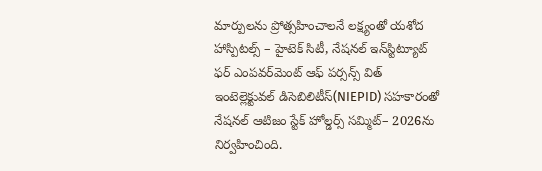మార్పులను ప్రోత్సహించాలనే లక్ష్యంతో యశోద హాస్పిటల్స్ – హైటెక్ సిటీ, నేషనల్ ఇన్‌స్టిట్యూట్ ఫర్ ఎంపవర్‌మెంట్ ఆఫ్ పర్సన్స్ విత్ ఇంటెల్లెక్టువల్ డిసెబిలిటీస్(NIEPID) సహకారంతో నేషనల్ ఆటిజం స్టేక్ ‌హోల్డర్స్ సమ్మిట్– 2026ను నిర్వహించింది.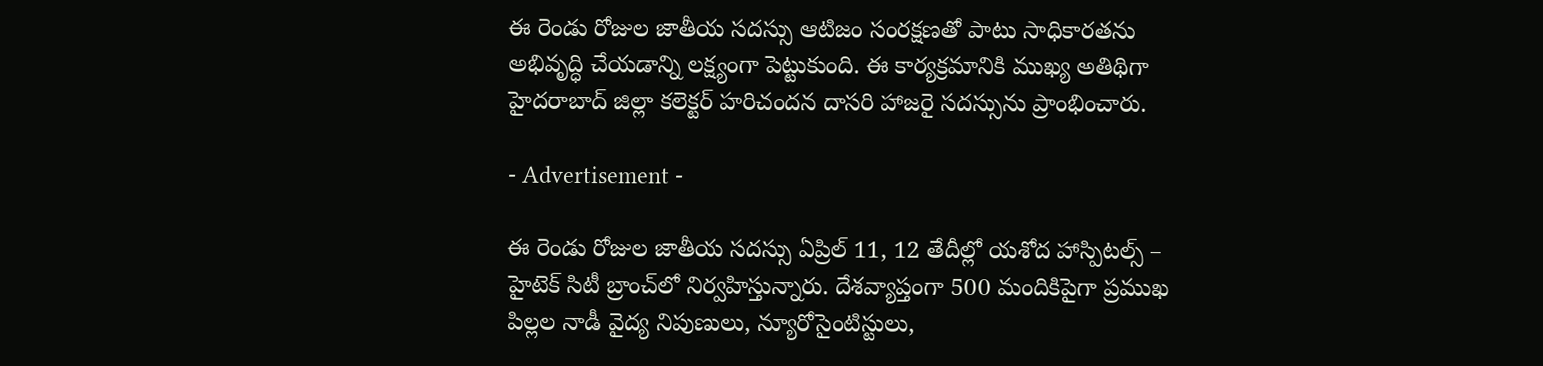ఈ రెండు రోజుల జాతీయ సదస్సు ఆటిజం సంరక్షణతో పాటు సాధికారతను అభివృద్ధి చేయడాన్ని లక్ష్యంగా పెట్టుకుంది. ఈ కార్యక్రమానికి ముఖ్య అతిథిగా హైదరాబాద్ జిల్లా కలెక్టర్ హరిచందన దాసరి హాజరై సదస్సును ప్రాంభించారు.

- Advertisement -

ఈ రెండు రోజుల జాతీయ సదస్సు ఏప్రిల్ 11, 12 తేదీల్లో యశోద హాస్పిటల్స్ – హైటెక్ సిటీ బ్రాంచ్‌లో నిర్వహిస్తున్నారు. దేశవ్యాప్తంగా 500 మందికిపైగా ప్రముఖ పిల్లల నాడీ వైద్య నిపుణులు, న్యూరోసైంటిస్టులు,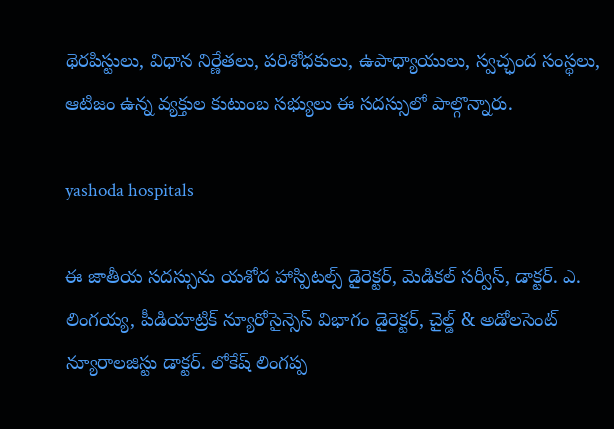థెరపిస్టులు, విధాన నిర్ణేతలు, పరిశోధకులు, ఉపాధ్యాయులు, స్వచ్ఛంద సంస్థలు, ఆటిజం ఉన్న వ్యక్తుల కుటుంబ సభ్యులు ఈ సదస్సులో పాల్గొన్నారు.

yashoda hospitals

ఈ జాతీయ సదస్సును యశోద హాస్పిటల్స్ డైరెక్టర్, మెడికల్ సర్వీస్, డాక్టర్. ఎ. లింగయ్య, పీడియాట్రిక్ న్యూరోసైన్సెస్ విభాగం డైరెక్టర్, చైల్డ్ & అడోలసెంట్ న్యూరాలజిస్టు డాక్టర్. లోకేష్ లింగప్ప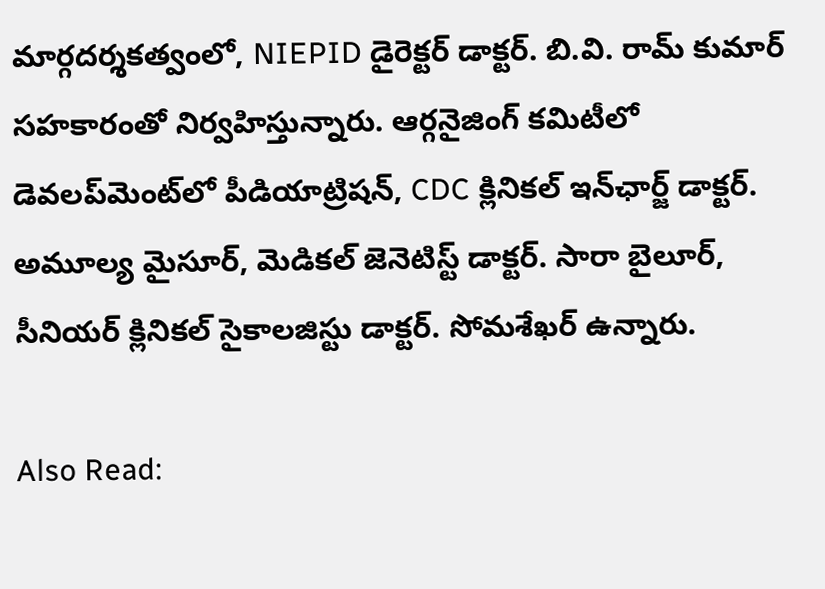మార్గదర్శకత్వంలో, NIEPID డైరెక్టర్ డాక్టర్. బి.వి. రామ్ కుమార్‌ సహకారంతో నిర్వహిస్తున్నారు. ఆర్గనైజింగ్ కమిటీలో డెవలప్‌మెంట్‌లో పీడియాట్రిషన్, CDC క్లినికల్ ఇన్‌ఛార్జ్ డాక్టర్. అమూల్య మైసూర్, మెడికల్ జెనెటిస్ట్ డాక్టర్. సారా బైలూర్, సీనియర్ క్లినికల్ సైకాలజిస్టు డాక్టర్. సోమశేఖర్ ఉన్నారు.

Also Read: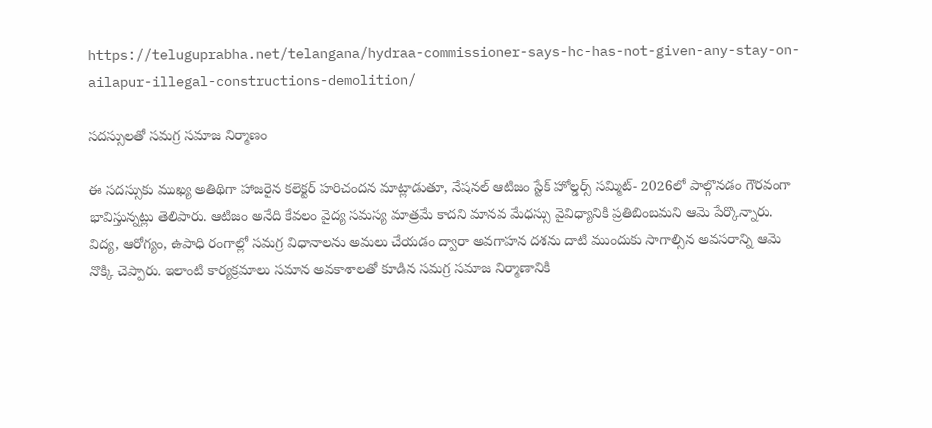https://teluguprabha.net/telangana/hydraa-commissioner-says-hc-has-not-given-any-stay-on-ailapur-illegal-constructions-demolition/

సదస్సులతో సమగ్ర సమాజ నిర్మాణం

ఈ సదస్సుకు ముఖ్య అతిథిగా హాజరైన కలెక్టర్‌ హరిచందన మాట్లాడుతూ, నేషనల్ ఆటిజం స్టేక్ ‌హోల్డర్స్ సమ్మిట్- 2026లో పాల్గొనడం గౌరవంగా భావిస్తున్నట్లు తెలిపారు. ఆటిజం అనేది కేవలం వైద్య సమస్య మాత్రమే కాదని మానవ మేధస్సు వైవిధ్యానికి ప్రతిబింబమని ఆమె పేర్కొన్నారు. విద్య, ఆరోగ్యం, ఉపాధి రంగాల్లో సమగ్ర విధానాలను అమలు చేయడం ద్వారా అవగాహన దశను దాటి ముందుకు సాగాల్సిన అవసరాన్ని ఆమె నొక్కి చెప్పారు. ఇలాంటి కార్యక్రమాలు సమాన అవకాశాలతో కూడిన సమగ్ర సమాజ నిర్మాణానికి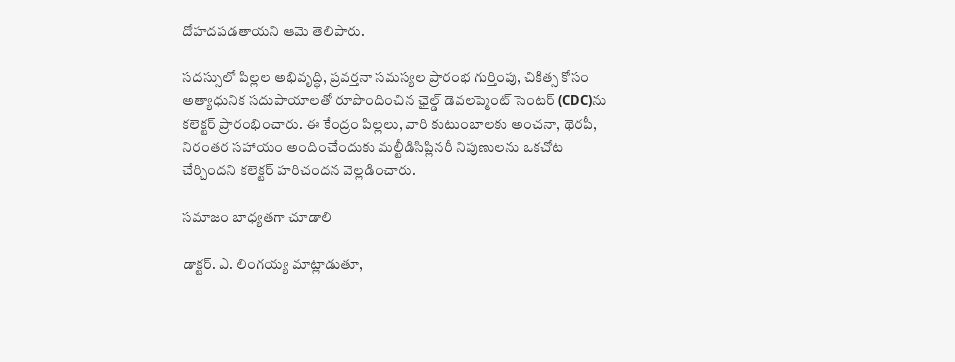దోహదపడతాయని ఆమె తెలిపారు.

సదస్సులో పిల్లల అభివృద్ధి, ప్రవర్తనా సమస్యల ప్రారంభ గుర్తింపు, చికిత్స కోసం అత్యాధునిక సదుపాయాలతో రూపొందించిన ఛైల్డ్ డెవలప్మెంట్ సెంటర్ (CDC)ను కలెక్టర్‌ ప్రారంభించారు. ఈ కేంద్రం పిల్లలు, వారి కుటుంబాలకు అంచనా, థెరపీ, నిరంతర సహాయం అందించేందుకు మల్టీడిసిప్లినరీ నిపుణులను ఒకచోట చేర్చిందని కలెక్టర్‌ హరిచందన వెల్లడించారు.

సమాజం బాధ్యతగా చూడాలి

డాక్టర్. ఎ. లింగయ్య మాట్లాడుతూ,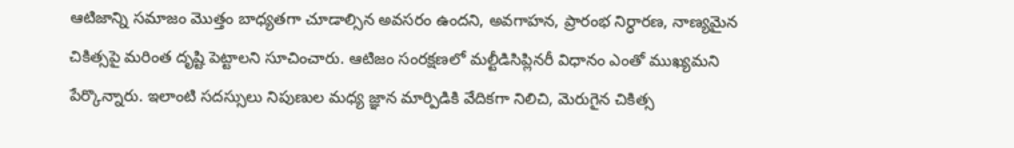ఆటిజాన్ని సమాజం మొత్తం బాధ్యతగా చూడాల్సిన అవసరం ఉందని, అవగాహన, ప్రారంభ నిర్ధారణ, నాణ్యమైన చికిత్సపై మరింత దృష్టి పెట్టాలని సూచించారు. ఆటిజం సంరక్షణలో మల్టీడిసిప్లినరీ విధానం ఎంతో ముఖ్యమని పేర్కొన్నారు. ఇలాంటి సదస్సులు నిపుణుల మధ్య జ్ఞాన మార్పిడికి వేదికగా నిలిచి, మెరుగైన చికిత్స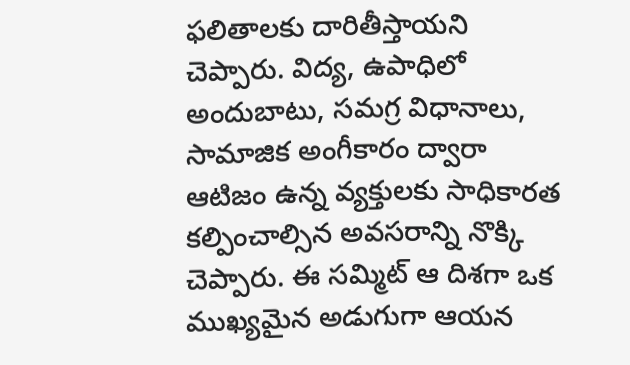ఫలితాలకు దారితీస్తాయని చెప్పారు. విద్య, ఉపాధిలో అందుబాటు, సమగ్ర విధానాలు, సామాజిక అంగీకారం ద్వారా ఆటిజం ఉన్న వ్యక్తులకు సాధికారత కల్పించాల్సిన అవసరాన్ని నొక్కి చెప్పారు. ఈ సమ్మిట్ ఆ దిశగా ఒక ముఖ్యమైన అడుగుగా ఆయన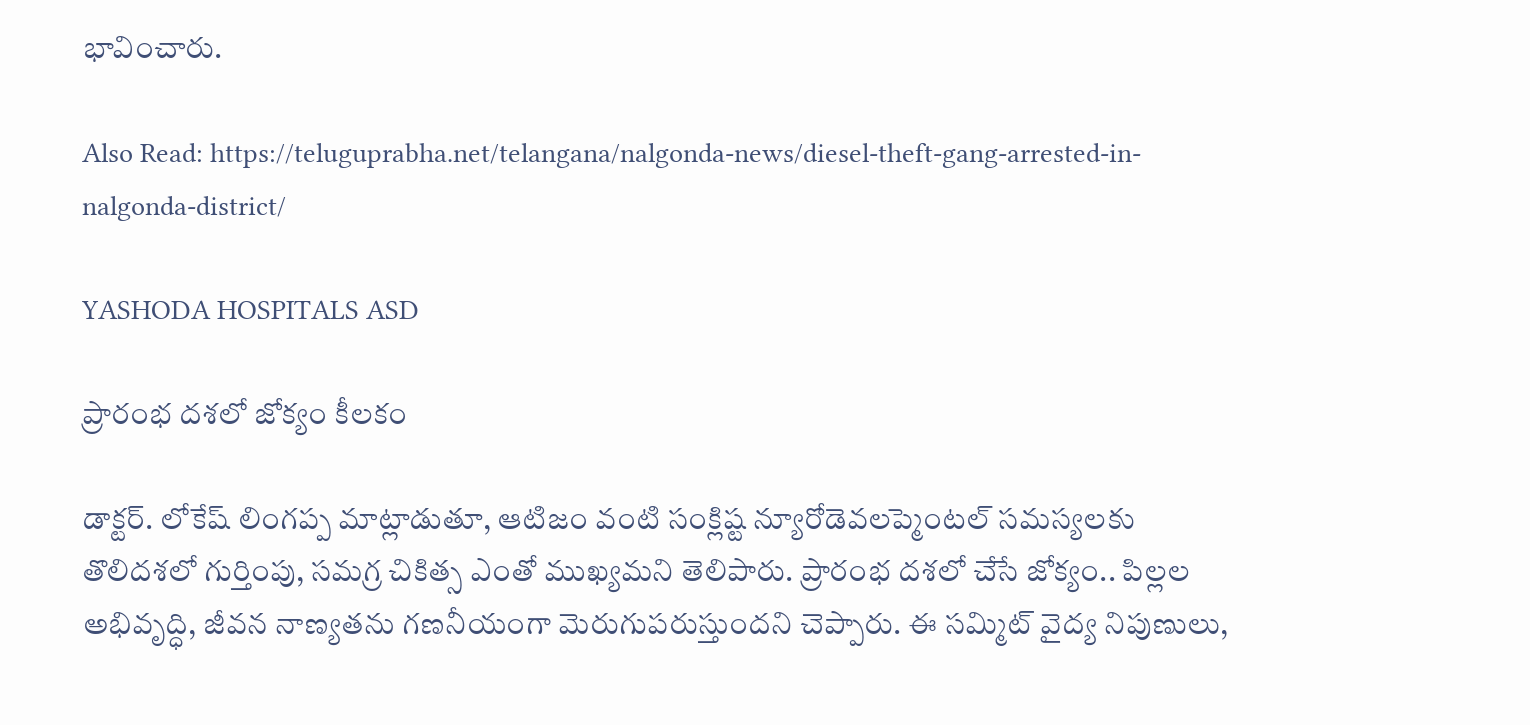భావించారు.

Also Read: https://teluguprabha.net/telangana/nalgonda-news/diesel-theft-gang-arrested-in-nalgonda-district/

YASHODA HOSPITALS ASD

ప్రారంభ దశలో జోక్యం కీలకం

డాక్టర్. లోకేష్ లింగప్ప మాట్లాడుతూ, ఆటిజం వంటి సంక్లిష్ట న్యూరోడెవలప్మెంటల్ సమస్యలకు తొలిదశలో గుర్తింపు, సమగ్ర చికిత్స ఎంతో ముఖ్యమని తెలిపారు. ప్రారంభ దశలో చేసే జోక్యం.. పిల్లల అభివృద్ధి, జీవన నాణ్యతను గణనీయంగా మెరుగుపరుస్తుందని చెప్పారు. ఈ సమ్మిట్ వైద్య నిపుణులు,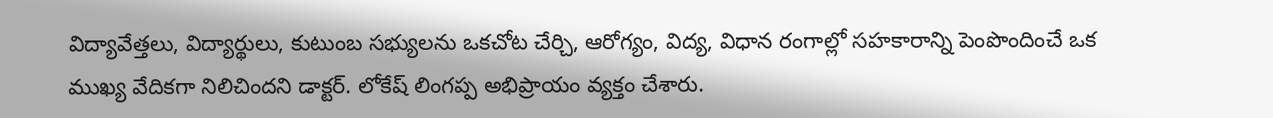విద్యావేత్తలు, విద్యార్థులు, కుటుంబ సభ్యులను ఒకచోట చేర్చి, ఆరోగ్యం, విద్య, విధాన రంగాల్లో సహకారాన్ని పెంపొందించే ఒక ముఖ్య వేదికగా నిలిచిందని డాక్టర్. లోకేష్ లింగప్ప అభిప్రాయం వ్యక్తం చేశారు.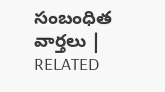సంబంధిత వార్తలు | RELATED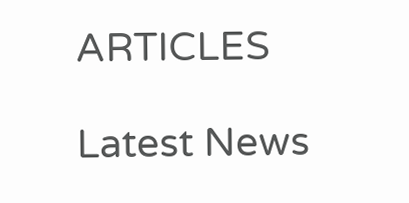ARTICLES

Latest News